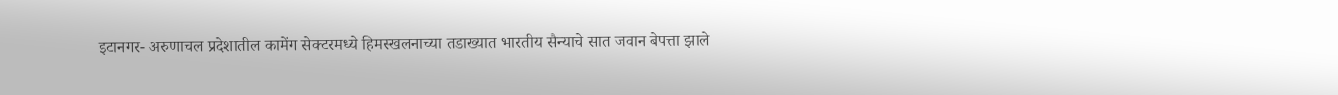इटानगर- अरुणाचल प्रदेशातील कामेंग सेक्टरमध्ये हिमस्खलनाच्या तडाख्यात भारतीय सैन्याचे सात जवान बेपत्ता झाले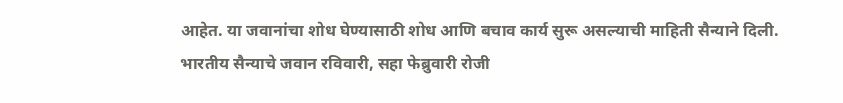आहेत. या जवानांचा शोध घेण्यासाठी शोध आणि बचाव कार्य सुरू असल्याची माहिती सैन्याने दिली.
भारतीय सैन्याचे जवान रविवारी, सहा फेब्रुवारी रोजी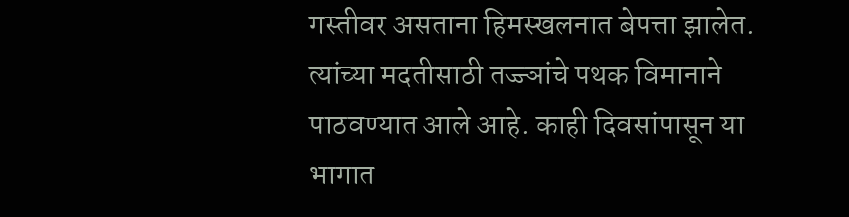गस्तीवर असताना हिमस्खलनात बेपत्ता झालेत. त्यांच्या मदतीसाठी तज्ज्ञांचे पथक विमानाने पाठवण्यात आले आहे. काही दिवसांपासून या भागात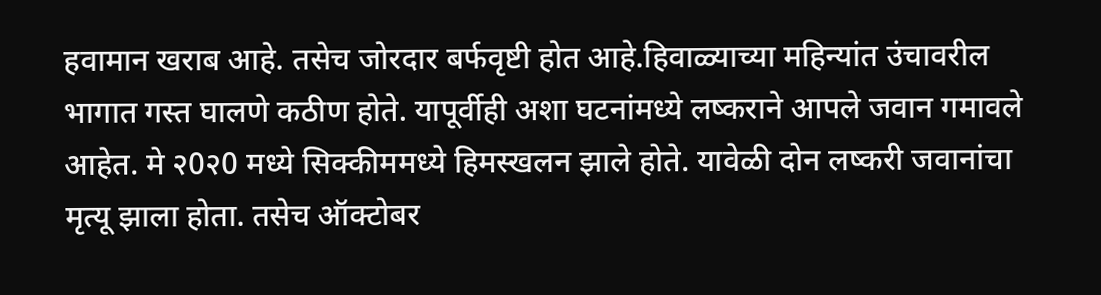हवामान खराब आहे. तसेच जोरदार बर्फवृष्टी होत आहे.हिवाळ्याच्या महिन्यांत उंचावरील भागात गस्त घालणे कठीण होते. यापूर्वीही अशा घटनांमध्ये लष्कराने आपले जवान गमावले आहेत. मे २0२0 मध्ये सिक्कीममध्ये हिमस्खलन झाले होते. यावेळी दोन लष्करी जवानांचा मृत्यू झाला होता. तसेच ऑक्टोबर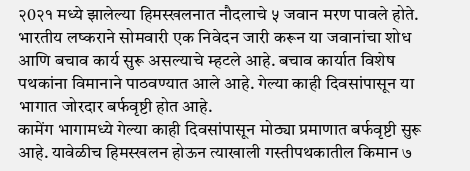२0२१ मध्ये झालेल्या हिमस्खलनात नौदलाचे ५ जवान मरण पावले होते. भारतीय लष्कराने सोमवारी एक निवेदन जारी करून या जवानांचा शोध आणि बचाव कार्य सुरू असल्याचे म्हटले आहे. बचाव कार्यात विशेष पथकांना विमानाने पाठवण्यात आले आहे. गेल्या काही दिवसांपासून या भागात जोरदार बर्फवृष्टी होत आहे.
कामेंग भागामध्ये गेल्या काही दिवसांपासून मोठ्या प्रमाणात बर्फवृष्टी सुरू आहे. यावेळीच हिमस्खलन होऊन त्याखाली गस्तीपथकातील किमान ७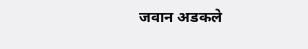जवान अडकले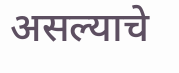असल्याचे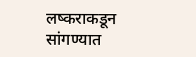लष्कराकडून सांगण्यात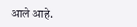आले आहे.